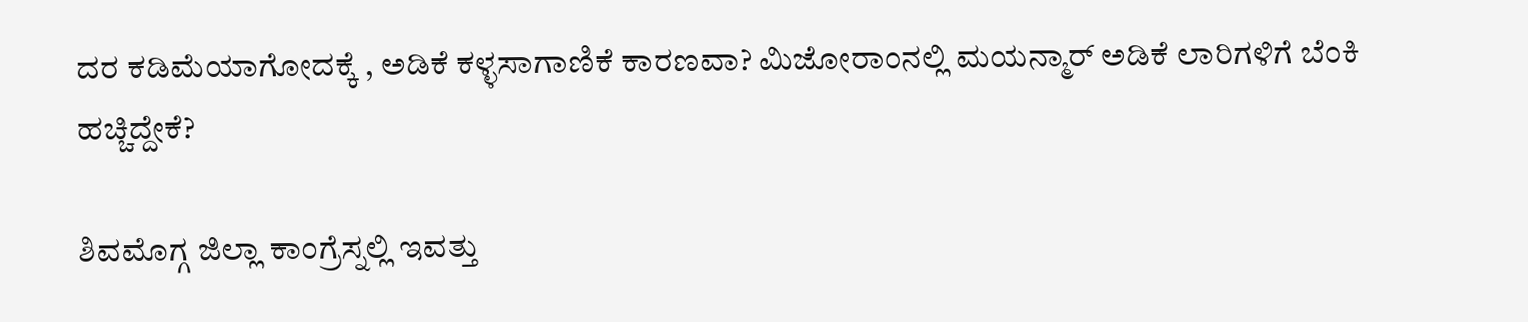ದರ ಕಡಿಮೆಯಾಗೋದಕ್ಕೆ , ಅಡಿಕೆ ಕಳ್ಳಸಾಗಾಣಿಕೆ ಕಾರಣವಾ? ಮಿಜೋರಾಂನಲ್ಲಿ ಮಯನ್ಮಾರ್ ಅಡಿಕೆ ಲಾರಿಗಳಿಗೆ ಬೆಂಕಿ ಹಚ್ಚಿದ್ದೇಕೆ?

ಶಿವಮೊಗ್ಗ ಜಿಲ್ಲಾ ಕಾಂಗ್ರೆಸ್ನಲ್ಲಿ ಇವತ್ತು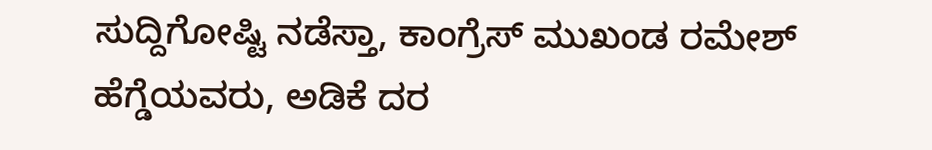ಸುದ್ದಿಗೋಷ್ಟಿ ನಡೆಸ್ತಾ, ಕಾಂಗ್ರೆಸ್ ಮುಖಂಡ ರಮೇಶ್ ಹೆಗ್ಡೆಯವರು, ಅಡಿಕೆ ದರ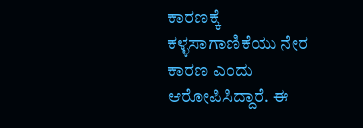ಕಾರಣಕ್ಕೆ ಕಳ್ಳಸಾಗಾಣಿಕೆಯು ನೇರ ಕಾರಣ ಎಂದು ಆರೋಪಿಸಿದ್ದಾರೆ. ಈ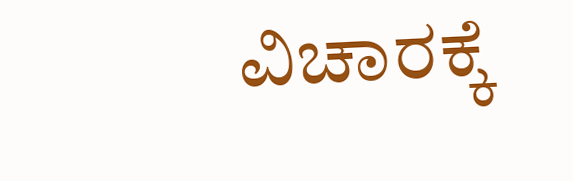ವಿಚಾರಕ್ಕೆ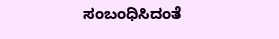ಸಂಬಂಧಿಸಿದಂತೆ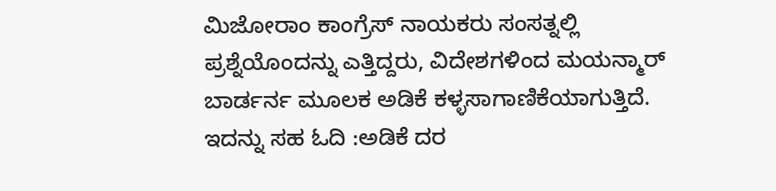ಮಿಜೋರಾಂ ಕಾಂಗ್ರೆಸ್ ನಾಯಕರು ಸಂಸತ್ನಲ್ಲಿ ಪ್ರಶ್ನೆಯೊಂದನ್ನು ಎತ್ತಿದ್ದರು, ವಿದೇಶಗಳಿಂದ ಮಯನ್ಮಾರ್ ಬಾರ್ಡರ್ನ ಮೂಲಕ ಅಡಿಕೆ ಕಳ್ಳಸಾಗಾಣಿಕೆಯಾಗುತ್ತಿದೆ. ಇದನ್ನು ಸಹ ಓದಿ :ಅಡಿಕೆ ದರ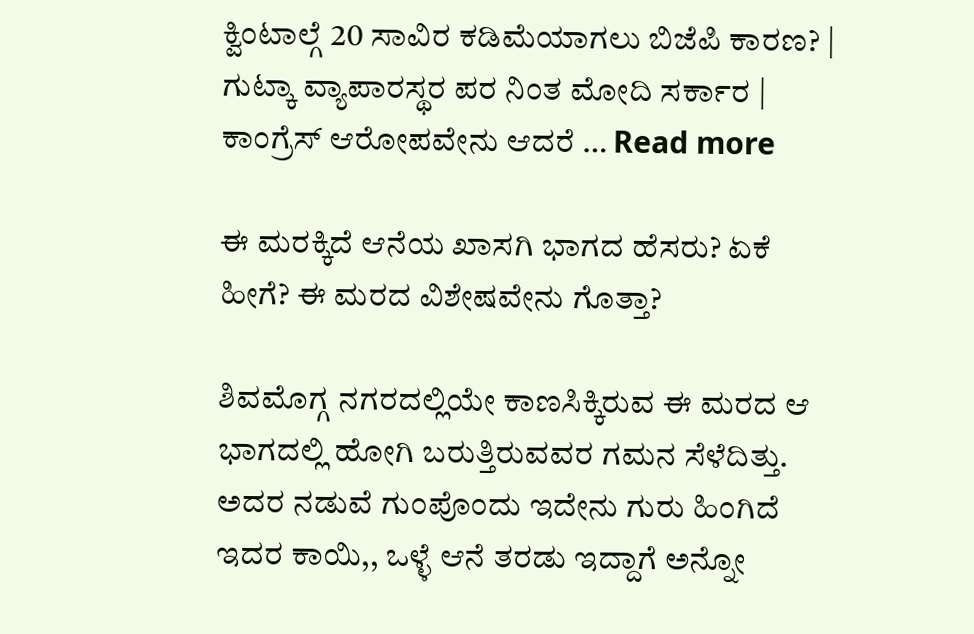ಕ್ವಿಂಟಾಲ್ಗೆ 20 ಸಾವಿರ ಕಡಿಮೆಯಾಗಲು ಬಿಜೆಪಿ ಕಾರಣ? | ಗುಟ್ಕಾ ವ್ಯಾಪಾರಸ್ಥರ ಪರ ನಿಂತ ಮೋದಿ ಸರ್ಕಾರ | ಕಾಂಗ್ರೆಸ್ ಆರೋಪವೇನು ಆದರೆ … Read more

ಈ ಮರಕ್ಕಿದೆ ಆನೆಯ ಖಾಸಗಿ ಭಾಗದ ಹೆಸರು? ಏಕೆ ಹೀಗೆ? ಈ ಮರದ ವಿಶೇಷವೇನು ಗೊತ್ತಾ?

ಶಿವಮೊಗ್ಗ ನಗರದಲ್ಲಿಯೇ ಕಾಣಸಿಕ್ಕಿರುವ ಈ ಮರದ ಆ ಭಾಗದಲ್ಲಿ ಹೋಗಿ ಬರುತ್ತಿರುವವರ ಗಮನ ಸೆಳೆದಿತ್ತು. ಅದರ ನಡುವೆ ಗುಂಪೊಂದು ಇದೇನು ಗುರು ಹಿಂಗಿದೆ ಇದರ ಕಾಯಿ,, ಒಳ್ಳೆ ಆನೆ ತರಡು ಇದ್ದಾಗೆ ಅನ್ನೋ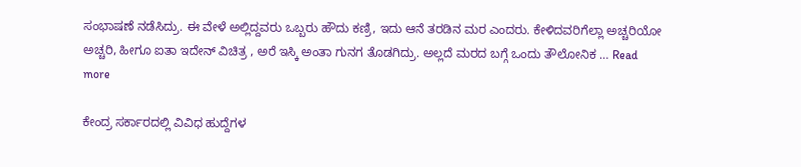ಸಂಭಾಷಣೆ ನಡೆಸಿದ್ರು. ಈ ವೇಳೆ ಅಲ್ಲಿದ್ದವರು ಒಬ್ಬರು ಹೌದು ಕಣ್ರಿ, ಇದು ಆನೆ ತರಡಿನ ಮರ ಎಂದರು. ಕೇಳಿದವರಿಗೆಲ್ಲಾ ಅಚ್ಚರಿಯೋ ಅಚ್ಚರಿ, ಹೀಗೂ ಐತಾ ಇದೇನ್ ವಿಚಿತ್ರ , ಅರೆ ಇಸ್ಕಿ ಅಂತಾ ಗುನಗ ತೊಡಗಿದ್ರು. ಅಲ್ಲದೆ ಮರದ ಬಗ್ಗೆ ಒಂದು ತೌಲೋನಿಕ … Read more

ಕೇಂದ್ರ ಸರ್ಕಾರದಲ್ಲಿ ವಿವಿಧ ಹುದ್ದೆಗಳ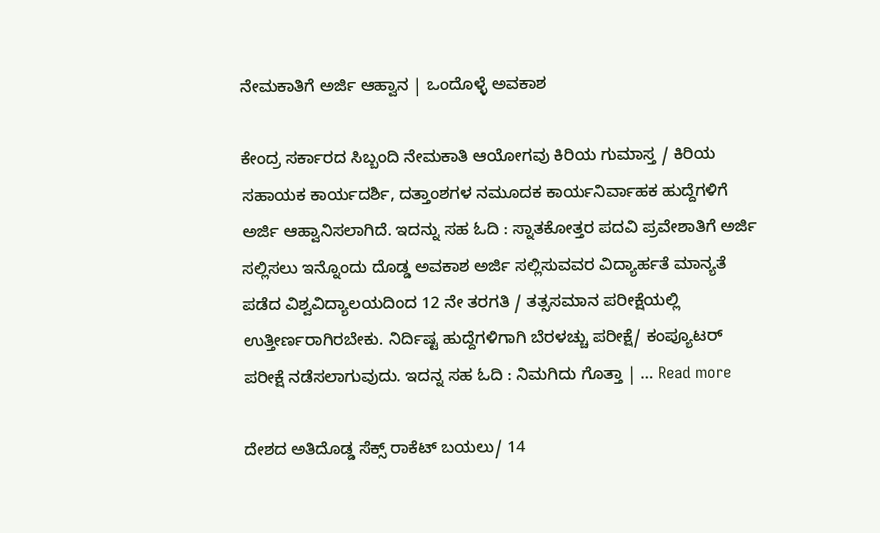ನೇಮಕಾತಿಗೆ ಅರ್ಜಿ ಆಹ್ವಾನ | ಒಂದೊಳ್ಳೆ ಅವಕಾಶ

ಕೇಂದ್ರ ಸರ್ಕಾರದ ಸಿಬ್ಬಂದಿ ನೇಮಕಾತಿ ಆಯೋಗವು ಕಿರಿಯ ಗುಮಾಸ್ತ / ಕಿರಿಯ ಸಹಾಯಕ ಕಾರ್ಯದರ್ಶಿ, ದತ್ತಾಂಶಗಳ ನಮೂದಕ ಕಾರ್ಯನಿರ್ವಾಹಕ ಹುದ್ದೆಗಳಿಗೆ ಅರ್ಜಿ ಆಹ್ವಾನಿಸಲಾಗಿದೆ. ಇದನ್ನು ಸಹ ಓದಿ : ಸ್ನಾತಕೋತ್ತರ ಪದವಿ ಪ್ರವೇಶಾತಿಗೆ ಅರ್ಜಿ ಸಲ್ಲಿಸಲು ಇನ್ನೊಂದು ದೊಡ್ಡ ಅವಕಾಶ ಅರ್ಜಿ ಸಲ್ಲಿಸುವವರ ವಿದ್ಯಾರ್ಹತೆ ಮಾನ್ಯತೆ ಪಡೆದ ವಿಶ್ವವಿದ್ಯಾಲಯದಿಂದ 12 ನೇ ತರಗತಿ / ತತ್ಸಸಮಾನ ಪರೀಕ್ಷೆಯಲ್ಲಿ  ಉತ್ತೀರ್ಣರಾಗಿರಬೇಕು. ನಿರ್ದಿಷ್ಟ ಹುದ್ದೆಗಳಿಗಾಗಿ ಬೆರಳಚ್ಚು ಪರೀಕ್ಷೆ/ ಕಂಪ್ಯೂಟರ್ ಪರೀಕ್ಷೆ ನಡೆಸಲಾಗುವುದು. ಇದನ್ನ ಸಹ ಓದಿ : ನಿಮಗಿದು ಗೊತ್ತಾ | … Read more

ದೇಶದ ಅತಿದೊಡ್ಡ ಸೆಕ್ಸ್ ರಾಕೆಟ್ ಬಯಲು/ 14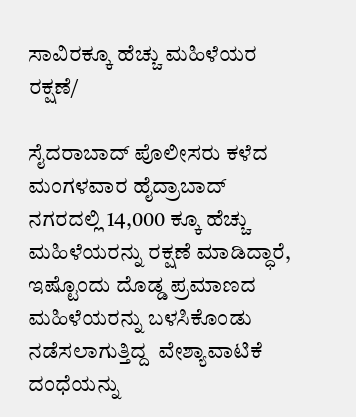ಸಾವಿರಕ್ಕೂ ಹೆಚ್ಚು ಮಹಿಳೆಯರ ರಕ್ಷಣೆ/

ಸೈದರಾಬಾದ್ ಪೊಲೀಸರು ಕಳೆದ ಮಂಗಳವಾರ ಹೈದ್ರಾಬಾದ್ ನಗರದಲ್ಲಿ 14,000 ಕ್ಕೂ ಹೆಚ್ಚು ಮಹಿಳೆಯರನ್ನು ರಕ್ಷಣೆ ಮಾಡಿದ್ಧಾರೆ, ಇಷ್ಟೊಂದು ದೊಡ್ಡ ಪ್ರಮಾಣದ ಮಹಿಳೆಯರನ್ನು ಬಳಸಿಕೊಂಡು ನಡೆಸಲಾಗುತ್ತಿದ್ದ  ವೇಶ್ಯಾವಾಟಿಕೆ ದಂಧೆಯನ್ನು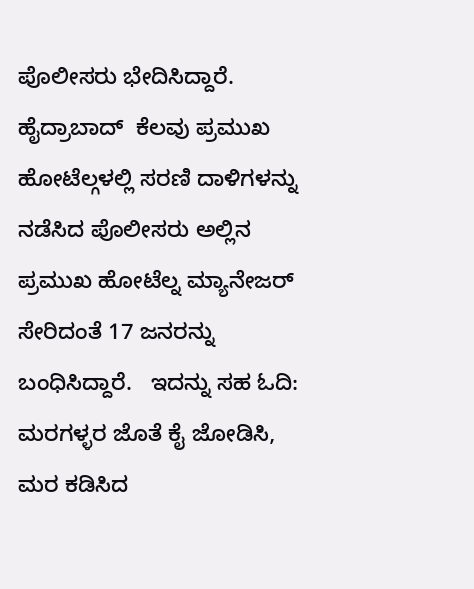ಪೊಲೀಸರು ಭೇದಿಸಿದ್ದಾರೆ. ಹೈದ್ರಾಬಾದ್  ಕೆಲವು ಪ್ರಮುಖ ಹೋಟೆಲ್ಗಳಲ್ಲಿ ಸರಣಿ ದಾಳಿಗಳನ್ನು ನಡೆಸಿದ ಪೊಲೀಸರು ಅಲ್ಲಿನ ಪ್ರಮುಖ ಹೋಟೆಲ್ನ ಮ್ಯಾನೇಜರ್ ಸೇರಿದಂತೆ 17 ಜನರನ್ನು ಬಂಧಿಸಿದ್ದಾರೆ.   ಇದನ್ನು ಸಹ ಓದಿ:  ಮರಗಳ್ಳರ ಜೊತೆ ಕೈ ಜೋಡಿಸಿ, ಮರ ಕಡಿಸಿದ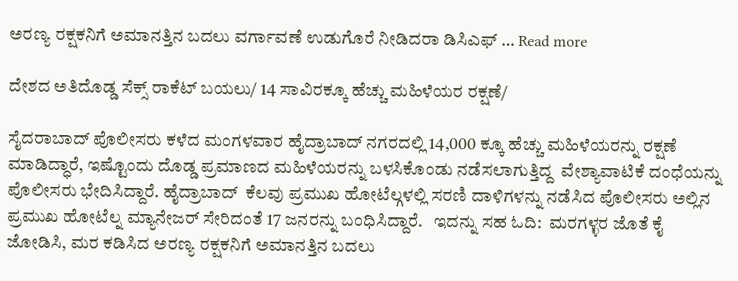ಅರಣ್ಯ ರಕ್ಷಕನಿಗೆ ಅಮಾನತ್ತಿನ ಬದಲು ವರ್ಗಾವಣೆ ಉಡುಗೊರೆ ನೀಡಿದರಾ ಡಿಸಿಎಫ್ … Read more

ದೇಶದ ಅತಿದೊಡ್ಡ ಸೆಕ್ಸ್ ರಾಕೆಟ್ ಬಯಲು/ 14 ಸಾವಿರಕ್ಕೂ ಹೆಚ್ಚು ಮಹಿಳೆಯರ ರಕ್ಷಣೆ/

ಸೈದರಾಬಾದ್ ಪೊಲೀಸರು ಕಳೆದ ಮಂಗಳವಾರ ಹೈದ್ರಾಬಾದ್ ನಗರದಲ್ಲಿ 14,000 ಕ್ಕೂ ಹೆಚ್ಚು ಮಹಿಳೆಯರನ್ನು ರಕ್ಷಣೆ ಮಾಡಿದ್ಧಾರೆ, ಇಷ್ಟೊಂದು ದೊಡ್ಡ ಪ್ರಮಾಣದ ಮಹಿಳೆಯರನ್ನು ಬಳಸಿಕೊಂಡು ನಡೆಸಲಾಗುತ್ತಿದ್ದ  ವೇಶ್ಯಾವಾಟಿಕೆ ದಂಧೆಯನ್ನು  ಪೊಲೀಸರು ಭೇದಿಸಿದ್ದಾರೆ. ಹೈದ್ರಾಬಾದ್  ಕೆಲವು ಪ್ರಮುಖ ಹೋಟೆಲ್ಗಳಲ್ಲಿ ಸರಣಿ ದಾಳಿಗಳನ್ನು ನಡೆಸಿದ ಪೊಲೀಸರು ಅಲ್ಲಿನ ಪ್ರಮುಖ ಹೋಟೆಲ್ನ ಮ್ಯಾನೇಜರ್ ಸೇರಿದಂತೆ 17 ಜನರನ್ನು ಬಂಧಿಸಿದ್ದಾರೆ.   ಇದನ್ನು ಸಹ ಓದಿ:  ಮರಗಳ್ಳರ ಜೊತೆ ಕೈ ಜೋಡಿಸಿ, ಮರ ಕಡಿಸಿದ ಅರಣ್ಯ ರಕ್ಷಕನಿಗೆ ಅಮಾನತ್ತಿನ ಬದಲು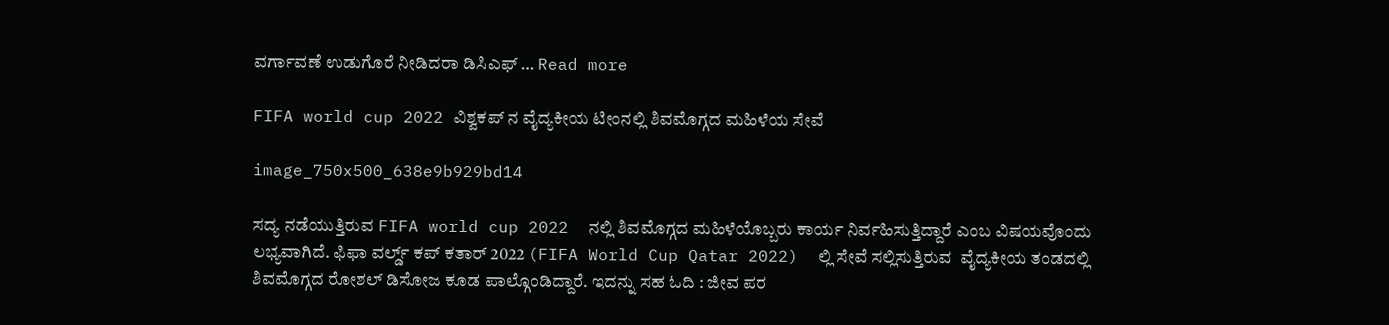ವರ್ಗಾವಣೆ ಉಡುಗೊರೆ ನೀಡಿದರಾ ಡಿಸಿಎಫ್ … Read more

FIFA world cup 2022 ವಿಶ್ವಕಪ್ ನ ವೈದ್ಯಕೀಯ ಟೀಂನಲ್ಲಿ ಶಿವಮೊಗ್ಗದ ಮಹಿಳೆಯ ಸೇವೆ

image_750x500_638e9b929bd14

ಸದ್ಯ ನಡೆಯುತ್ತಿರುವ FIFA world cup 2022  ನಲ್ಲಿ ಶಿವಮೊಗ್ಗದ ಮಹಿಳೆಯೊಬ್ಬರು ಕಾರ್ಯ ನಿರ್ವಹಿಸುತ್ತಿದ್ದಾರೆ ಎಂಬ ವಿಷಯವೊಂದು ಲಭ್ಯವಾಗಿದೆ. ಫಿಫಾ ವರ್ಲ್ಡ್ ಕಪ್ ಕತಾರ್ 2022 (FIFA World Cup Qatar 2022)  ಲ್ಲಿ ಸೇವೆ ಸಲ್ಲಿಸುತ್ತಿರುವ  ವೈದ್ಯಕೀಯ ತಂಡದಲ್ಲಿ ಶಿವಮೊಗ್ಗದ ರೋಶಲ್ ಡಿಸೋಜ ಕೂಡ ಪಾಲ್ಗೊಂಡಿದ್ದಾರೆ. ಇದನ್ನು ಸಹ ಓದಿ : ಜೀವ ಪರ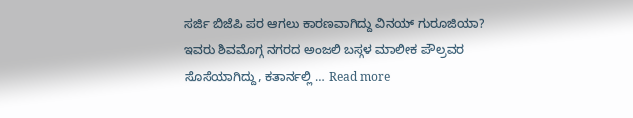ಸರ್ಜಿ ಬಿಜೆಪಿ ಪರ ಆಗಲು ಕಾರಣವಾಗಿದ್ದು ವಿನಯ್ ಗುರೂಜಿಯಾ? ಇವರು ಶಿವಮೊಗ್ಗ ನಗರದ ಅಂಜಲಿ ಬಸ್ಗಳ ಮಾಲೀಕ ಪೌಲ್ರವರ ಸೊಸೆಯಾಗಿದ್ದು, ಕತಾರ್ನಲ್ಲಿ … Read more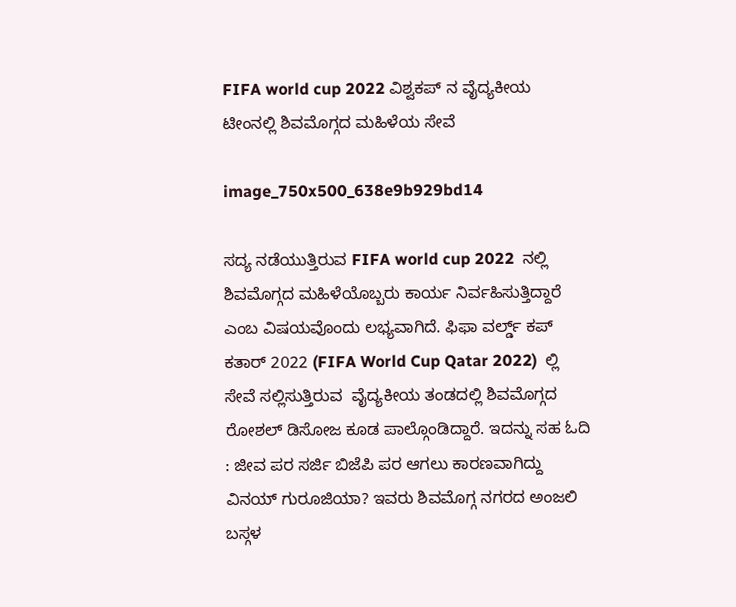FIFA world cup 2022 ವಿಶ್ವಕಪ್ ನ ವೈದ್ಯಕೀಯ ಟೀಂನಲ್ಲಿ ಶಿವಮೊಗ್ಗದ ಮಹಿಳೆಯ ಸೇವೆ

image_750x500_638e9b929bd14

ಸದ್ಯ ನಡೆಯುತ್ತಿರುವ FIFA world cup 2022  ನಲ್ಲಿ ಶಿವಮೊಗ್ಗದ ಮಹಿಳೆಯೊಬ್ಬರು ಕಾರ್ಯ ನಿರ್ವಹಿಸುತ್ತಿದ್ದಾರೆ ಎಂಬ ವಿಷಯವೊಂದು ಲಭ್ಯವಾಗಿದೆ. ಫಿಫಾ ವರ್ಲ್ಡ್ ಕಪ್ ಕತಾರ್ 2022 (FIFA World Cup Qatar 2022)  ಲ್ಲಿ ಸೇವೆ ಸಲ್ಲಿಸುತ್ತಿರುವ  ವೈದ್ಯಕೀಯ ತಂಡದಲ್ಲಿ ಶಿವಮೊಗ್ಗದ ರೋಶಲ್ ಡಿಸೋಜ ಕೂಡ ಪಾಲ್ಗೊಂಡಿದ್ದಾರೆ. ಇದನ್ನು ಸಹ ಓದಿ : ಜೀವ ಪರ ಸರ್ಜಿ ಬಿಜೆಪಿ ಪರ ಆಗಲು ಕಾರಣವಾಗಿದ್ದು ವಿನಯ್ ಗುರೂಜಿಯಾ? ಇವರು ಶಿವಮೊಗ್ಗ ನಗರದ ಅಂಜಲಿ ಬಸ್ಗಳ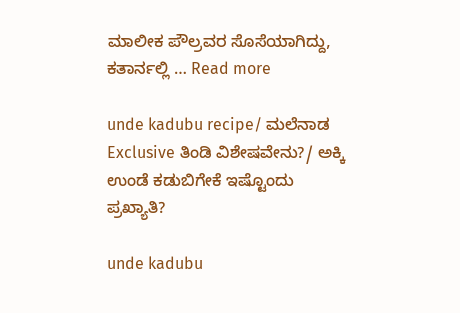ಮಾಲೀಕ ಪೌಲ್ರವರ ಸೊಸೆಯಾಗಿದ್ದು, ಕತಾರ್ನಲ್ಲಿ … Read more

unde kadubu recipe/ ಮಲೆನಾಡ Exclusive ತಿಂಡಿ ವಿಶೇಷವೇನು?/ ಅಕ್ಕಿ ಉಂಡೆ ಕಡುಬಿಗೇಕೆ ಇಷ್ಟೊಂದು ಪ್ರಖ್ಯಾತಿ?

unde kadubu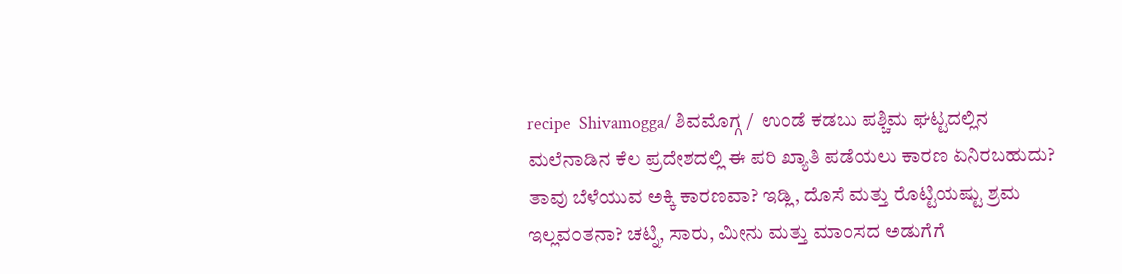recipe  Shivamogga/ ಶಿವಮೊಗ್ಗ /  ಉಂಡೆ ಕಡಬು ಪಶ್ಚಿಮ ಘಟ್ಟದಲ್ಲಿನ ಮಲೆನಾಡಿನ ಕೆಲ ಪ್ರದೇಶದಲ್ಲಿ ಈ ಪರಿ ಖ್ಯಾತಿ ಪಡೆಯಲು ಕಾರಣ ಏನಿರಬಹುದು?  ತಾವು ಬೆಳೆಯುವ ಅಕ್ಕಿ ಕಾರಣವಾ? ಇಡ್ಲಿ, ದೊಸೆ ಮತ್ತು ರೊಟ್ಟಿಯಷ್ಟು ಶ್ರಮ ಇಲ್ಲವ೦ತನಾ? ಚಟ್ನಿ, ಸಾರು, ಮೀನು ಮತ್ತು ಮಾಂಸದ ಅಡುಗೆಗೆ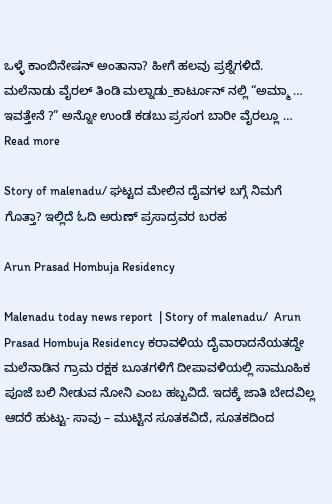ಒಳ್ಳೆ ಕಾಂಬಿನೇಷನ್ ಅಂತಾನಾ? ಹೀಗೆ ಹಲವು ಪ್ರಶ್ನೆಗಳಿದೆ. ಮಲೆನಾಡು ವೈರಲ್ ತಿಂಡಿ ಮಲ್ನಾಡು_ಕಾರ್ಟೂನ್ ನಲ್ಲಿ “ಅಮ್ಮಾ … ಇವತ್ತೇನೆ ?” ಅನ್ನೋ ಉಂಡೆ ಕಡಬು ಪ್ರಸಂಗ ಬಾರೀ ವೈರಲ್ಲೂ … Read more

Story of malenadu/ ಘಟ್ಟದ ಮೇಲಿನ ದೈವಗಳ ಬಗ್ಗೆ ನಿಮಗೆ ಗೊತ್ತಾ? ಇಲ್ಲಿದೆ ಓದಿ ಅರುಣ್ ಪ್ರಸಾದ್ರವರ ಬರಹ

Arun Prasad Hombuja Residency

Malenadu today news report  | Story of malenadu/  Arun Prasad Hombuja Residency ಕರಾವಳಿಯ ದೈವಾರಾದನೆಯತದ್ದೇ ಮಲೆನಾಡಿನ ಗ್ರಾಮ ರಕ್ಷಕ ಬೂತಗಳಿಗೆ ದೀಪಾವಳಿಯಲ್ಲಿ ಸಾಮೂಹಿಕ ಪೂಜೆ ಬಲಿ ನೀಡುವ ನೋನಿ ಎಂಬ ಹಬ್ಬವಿದೆ. ಇದಕ್ಕೆ ಜಾತಿ ಬೇದವಿಲ್ಲ ಆದರೆ ಹುಟ್ಟು- ಸಾವು – ಮುಟ್ಟಿನ ಸೂತಕವಿದೆ, ಸೂತಕದಿಂದ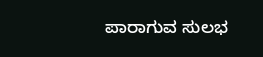ಪಾರಾಗುವ ಸುಲಭ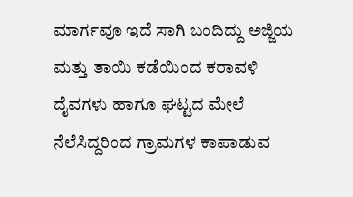ಮಾರ್ಗವೂ ಇದೆ ಸಾಗಿ ಬಂದಿದ್ದು ಅಜ್ಜಿಯ ಮತ್ತು ತಾಯಿ ಕಡೆಯಿಂದ ಕರಾವಳಿ ದೈವಗಳು ಹಾಗೂ ಘಟ್ಟದ ಮೇಲೆ ನೆಲೆಸಿದ್ದರಿಂದ ಗ್ರಾಮಗಳ ಕಾಪಾಡುವ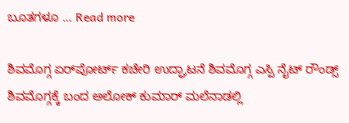ಬೂತಗಳೂ … Read more

ಶಿವಮೊಗ್ಗ ಏರ್‌ಪೋರ್ಟ್ ಕಚೇರಿ ಉದ್ಘಾಟನೆ ಶಿವಮೊಗ್ಗ ಎಸ್ಪಿ ನೈಟ್ ರೌಂಡ್ಸ್ ಶಿವಮೊಗ್ಗಕ್ಕೆ ಬಂದ ಅಲೋಕ್ ಕುಮಾರ್ ಮಲೆನಾಡಲ್ಲಿ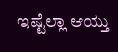ಇಷ್ಟೆಲ್ಲಾ ಆಯ್ತು